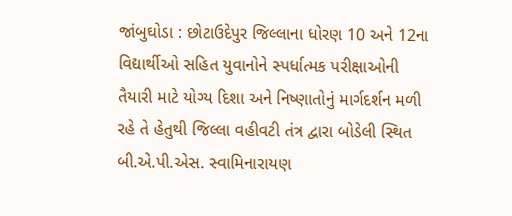જાંબુઘોડા : છોટાઉદેપુર જિલ્લાના ધોરણ 10 અને 12ના વિદ્યાર્થીઓ સહિત યુવાનોને સ્પર્ધાત્મક પરીક્ષાઓની તૈયારી માટે યોગ્ય દિશા અને નિષ્ણાતોનું માર્ગદર્શન મળી રહે તે હેતુથી જિલ્લા વહીવટી તંત્ર દ્વારા બોડેલી સ્થિત બી.એ.પી.એસ. સ્વામિનારાયણ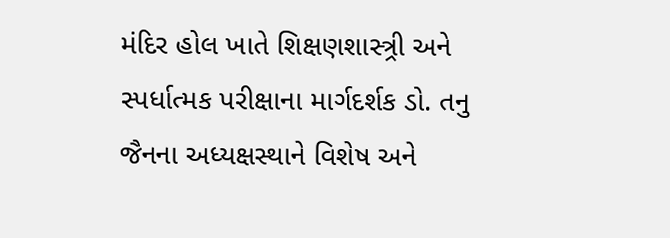મંદિર હોલ ખાતે શિક્ષણશાસ્ત્ર્રી અને સ્પર્ધાત્મક પરીક્ષાના માર્ગદર્શક ડો. તનુ જૈનના અધ્યક્ષસ્થાને વિશેષ અને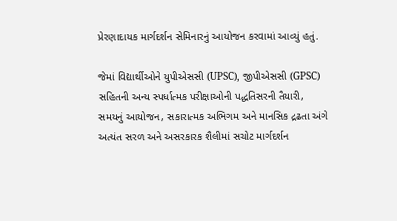પ્રેરણાદાયક માર્ગદર્શન સેમિનારનું આયોજન કરવામાં આવ્યું હતું.

જેમાં વિદ્યાર્થીઓને યુપીએસસી (UPSC), જીપીએસસી (GPSC) સહિતની અન્ય સ્પર્ધાત્મક પરીક્ષાઓની પદ્ધતિસરની તૈયારી, સમયનું આયોજન, સકારાત્મક અભિગમ અને માનસિક દ્રઢતા અંગે અત્યંત સરળ અને અસરકારક શૈલીમાં સચોટ માર્ગદર્શન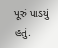પૂરું પાડયું હતું.